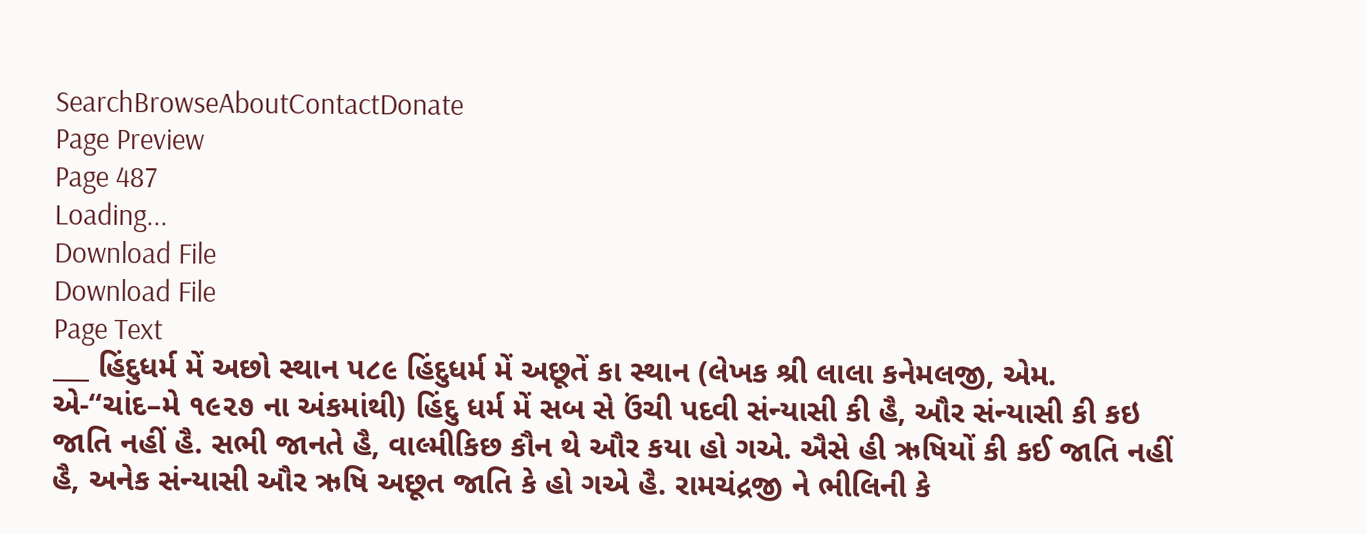SearchBrowseAboutContactDonate
Page Preview
Page 487
Loading...
Download File
Download File
Page Text
___ હિંદુધર્મ મેં અછો સ્થાન પ૮૯ હિંદુધર્મ મેં અછૂતેં કા સ્થાન (લેખક શ્રી લાલા કનેમલજી, એમ. એ-“ચાંદ–મે ૧૯૨૭ ના અંકમાંથી) હિંદુ ધર્મ મેં સબ સે ઉંચી પદવી સંન્યાસી કી હૈ, ઔર સંન્યાસી કી કઇ જાતિ નહીં હૈ. સભી જાનતે હૈ, વાલ્મીકિછ કૌન થે ઔર કયા હો ગએ. ઐસે હી ઋષિયોં કી કઈ જાતિ નહીં હૈ, અનેક સંન્યાસી ઔર ઋષિ અછૂત જાતિ કે હો ગએ હૈ. રામચંદ્રજી ને ભીલિની કે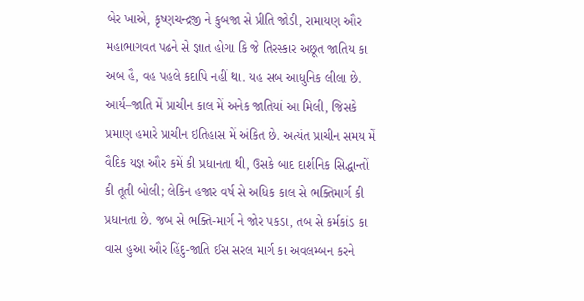બેર ખાએ, કૃષ્ણચન્દ્રજી ને કુબજા સે પ્રીતિ જોડી, રામાયણ ઔર મહાભાગવત પઢને સે જ્ઞાત હોગા કિ જે તિરસ્કાર અછૂત જાતિય કા અબ હૈ, વહ પહલે કદાપિ નહીં થા. યહ સબ આધુનિક લીલા છે. આર્ય–જાતિ મેં પ્રાચીન કાલ મેં અનેક જાતિયાં આ મિલી, જિસકે પ્રમાણ હમારે પ્રાચીન ઇતિહાસ મેં અંકિત છે. અત્યંત પ્રાચીન સમય મેં વૈદિક યજ્ઞ ઔર કમેં કી પ્રધાનતા થી, ઉસકે બાદ દાર્શનિક સિદ્ધાન્તોં કી તૂતી બોલી; લેકિન હજાર વર્ષ સે અધિક કાલ સે ભક્તિમાર્ગ કી પ્રધાનતા છે. જબ સે ભક્તિ-માર્ગ ને જોર પકડા, તબ સે કર્મકાંડ કા વાસ હુઆ ઔર હિંદુ-જાતિ ઈસ સરલ માર્ગ કા અવલમ્બન કરને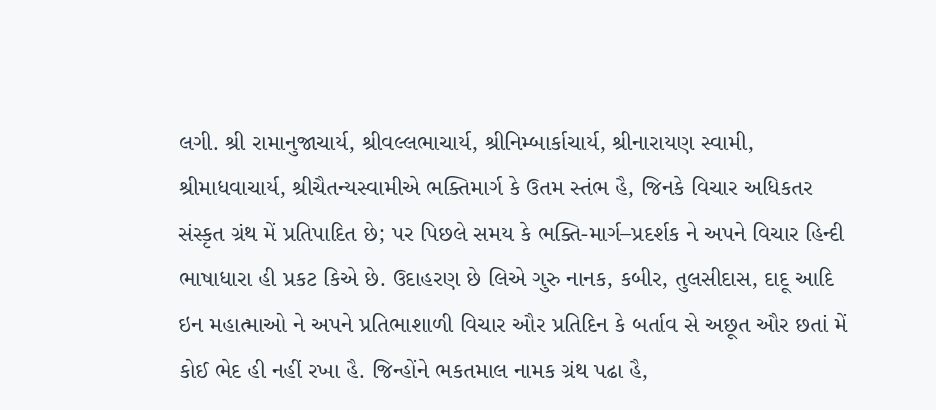લગી. શ્રી રામાનુજાચાર્ય, શ્રીવલ્લભાચાર્ય, શ્રીનિમ્બાર્કાચાર્ય, શ્રીનારાયણ સ્વામી, શ્રીમાધવાચાર્ય, શ્રીચૈતન્યસ્વામીએ ભક્તિમાર્ગ કે ઉતમ સ્તંભ હૈ, જિનકે વિચાર અધિકતર સંસ્કૃત ગ્રંથ મેં પ્રતિપાદિત છે; પર પિછલે સમય કે ભક્તિ-માર્ગ–પ્રદર્શક ને અપને વિચાર હિન્દી ભાષાધારા હી પ્રકટ કિએ છે. ઉદાહરણ છે લિએ ગુરુ નાનક, કબીર, તુલસીદાસ, દાદૂ આદિ ઇન મહાત્માઓ ને અપને પ્રતિભાશાળી વિચાર ઔર પ્રતિદિન કે બર્તાવ સે અછૂત ઔર છતાં મેં કોઈ ભેદ હી નહીં રખા હૈ. જિન્હોંને ભકતમાલ નામક ગ્રંથ પઢા હૈ,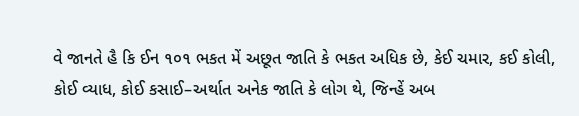વે જાનતે હૈ કિ ઈન ૧૦૧ ભકત મેં અછૂત જાતિ કે ભકત અધિક છે, કેઈ ચમાર, કઈ કોલી, કોઈ વ્યાધ, કોઈ કસાઈ–અર્થાત અનેક જાતિ કે લોગ થે, જિન્હેં અબ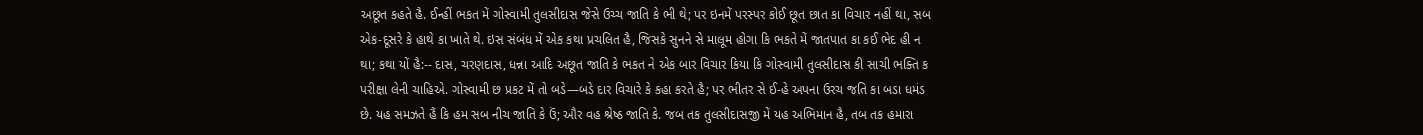અછૂત કહતે હૈ. ઈન્હીં ભકત મેં ગોસ્વામી તુલસીદાસ જેસે ઉચ્ચ જાતિ કે ભી થે; પર ઇનમેં પરસ્પર કોઈ છૂત છાત કા વિચાર નહીં થા, સબ એક-દૂસરે કે હાથે કા ખાતે થે. ઇસ સંબંધ મેં એક કથા પ્રચલિત હૈ, જિસકે સુનને સે માલૂમ હોગા કિ ભકતે મેં જાતપાત કા કઈ ભેદ હી ન થા; કથા યોં હૈ:-- દાસ, ચરણદાસ, ધન્ના આદિ અછૂત જાતિ કે ભકત ને એક બાર વિચાર કિયા કિ ગોસ્વામી તુલસીદાસ કી સાચી ભક્તિ ક પરીક્ષા લેની ચાહિએ. ગોસ્વામી છ પ્રકટ મેં તો બડે—બડે દાર વિચારે કે કહા કરતે હૈ; પર ભીતર સે ઈ-હે અપના ઉરચ જતિ કા બડા ધમંડ છે. યહ સમઝતે હૈં કિ હમ સબ નીચ જાતિ કે ઉં; ઔર વહ શ્રેષ્ઠ જાતિ કે. જબ તક તુલસીદાસજી મેં યહ અભિમાન હૈ, તબ તક હમારા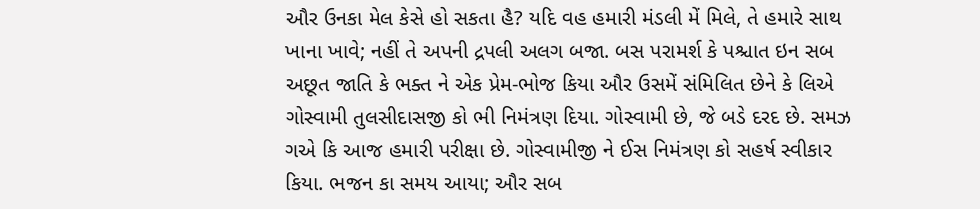ઔર ઉનકા મેલ કેસે હો સકતા હૈ? યદિ વહ હમારી મંડલી મેં મિલે, તે હમારે સાથ ખાના ખાવે; નહીં તે અપની દ્રપલી અલગ બજા. બસ પરામર્શ કે પશ્ચાત ઇન સબ અછૂત જાતિ કે ભક્ત ને એક પ્રેમ-ભોજ કિયા ઔર ઉસમેં સંમિલિત છેને કે લિએ ગોસ્વામી તુલસીદાસજી કો ભી નિમંત્રણ દિયા. ગોસ્વામી છે, જે બડે દરદ છે. સમઝ ગએ કિ આજ હમારી પરીક્ષા છે. ગોસ્વામીજી ને ઈસ નિમંત્રણ કો સહર્ષ સ્વીકાર કિયા. ભજન કા સમય આયા; ઔર સબ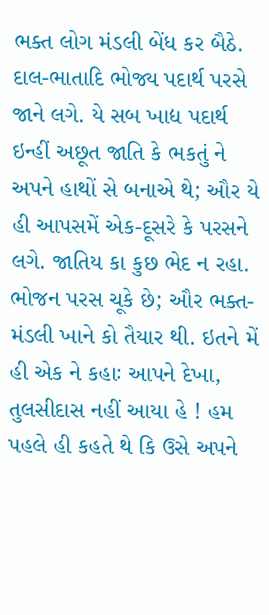ભક્ત લોગ મંડલી બેંધ કર બૈઠે. દાલ-ભાતાદિ ભોજ્ય પદાર્થ પરસે જાને લગે. યે સબ ખાદ્ય પદાર્થ ઇન્હીં અછૂત જાતિ કે ભકતું ને અપને હાથોં સે બનાએ થે; ઔર યે હી આપસમેં એક-દૂસરે કે પરસને લગે. જાતિય કા કુછ ભેદ ન રહા. ભોજન પરસ ચૂકે છે; ઔર ભક્ત-મંડલી ખાને કો તૈયાર થી. ઇતને મેં હી એક ને કહાઃ આપને દેખા, તુલસીદાસ નહીં આયા હે ! હમ પહલે હી કહતે થે કિ ઉસે અપને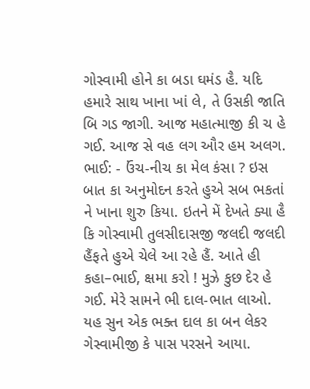ગોસ્વામી હોને કા બડા ઘમંડ હૈ. યદિ હમારે સાથ ખાના ખાં લે, તે ઉસકી જાતિ બિ ગડ જાગી. આજ મહાત્માજી કી ચ હે ગઈ. આજ સે વહ લગ ઔર હમ અલગ. ભાઈ: - ઉંચ-નીચ કા મેલ કંસા ? ઇસ બાત કા અનુમોદન કરતે હુએ સબ ભકતાં ને ખાના શુરુ કિયા. ઇતને મેં દેખતે ક્યા હૈ કિ ગોસ્વામી તુલસીદાસજી જલદી જલદી હૈંફતે હુએ ચેલે આ રહે હૈં. આતે હી કહા–ભાઈ, ક્ષમા કરો ! મુઝે કુછ દેર હે ગઈ. મેરે સામને ભી દાલ-ભાત લાઓ. યહ સુન એક ભક્ત દાલ કા બન લેકર ગેસ્વામીજી કે પાસ પરસને આયા.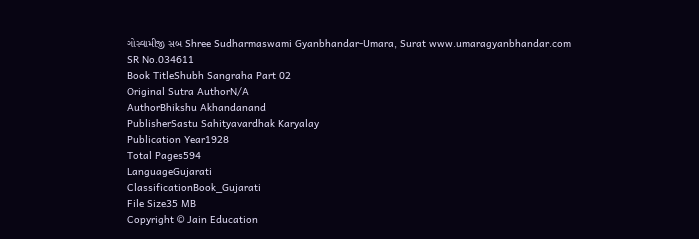ગોસ્વામીજી સબ Shree Sudharmaswami Gyanbhandar-Umara, Surat www.umaragyanbhandar.com
SR No.034611
Book TitleShubh Sangraha Part 02
Original Sutra AuthorN/A
AuthorBhikshu Akhandanand
PublisherSastu Sahityavardhak Karyalay
Publication Year1928
Total Pages594
LanguageGujarati
ClassificationBook_Gujarati
File Size35 MB
Copyright © Jain Education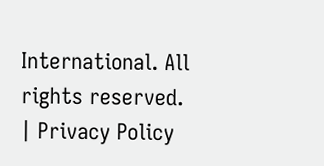International. All rights reserved. | Privacy Policy